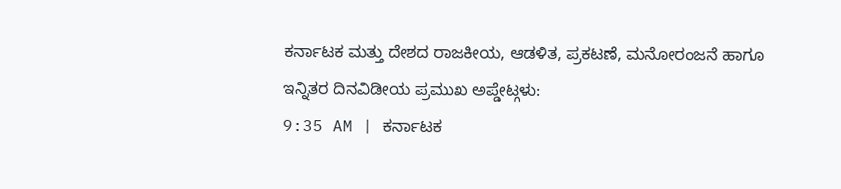ಕರ್ನಾಟಕ ಮತ್ತು ದೇಶದ ರಾಜಕೀಯ, ಆಡಳಿತ, ಪ್ರಕಟಣೆ, ಮನೋರಂಜನೆ ಹಾಗೂ ಇನ್ನಿತರ ದಿನವಿಡೀಯ ಪ್ರಮುಖ ಅಪ್ಡೇಟ್ಗಳು:
9:35 AM | ಕರ್ನಾಟಕ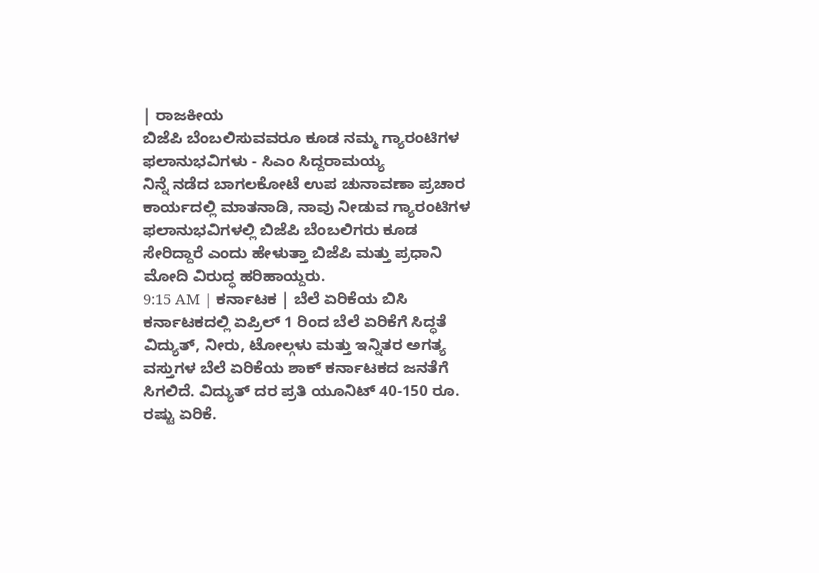| ರಾಜಕೀಯ
ಬಿಜೆಪಿ ಬೆಂಬಲಿಸುವವರೂ ಕೂಡ ನಮ್ಮ ಗ್ಯಾರಂಟಿಗಳ ಫಲಾನುಭವಿಗಳು - ಸಿಎಂ ಸಿದ್ದರಾಮಯ್ಯ
ನಿನ್ನೆ ನಡೆದ ಬಾಗಲಕೋಟೆ ಉಪ ಚುನಾವಣಾ ಪ್ರಚಾರ ಕಾರ್ಯದಲ್ಲಿ ಮಾತನಾಡಿ, ನಾವು ನೀಡುವ ಗ್ಯಾರಂಟಿಗಳ ಫಲಾನುಭವಿಗಳಲ್ಲಿ ಬಿಜೆಪಿ ಬೆಂಬಲಿಗರು ಕೂಡ ಸೇರಿದ್ದಾರೆ ಎಂದು ಹೇಳುತ್ತಾ ಬಿಜೆಪಿ ಮತ್ತು ಪ್ರಧಾನಿ ಮೋದಿ ವಿರುದ್ಧ ಹರಿಹಾಯ್ದರು.
9:15 AM | ಕರ್ನಾಟಕ | ಬೆಲೆ ಏರಿಕೆಯ ಬಿಸಿ
ಕರ್ನಾಟಕದಲ್ಲಿ ಏಪ್ರಿಲ್ 1 ರಿಂದ ಬೆಲೆ ಏರಿಕೆಗೆ ಸಿದ್ಧತೆ
ವಿದ್ಯುತ್, ನೀರು, ಟೋಲ್ಗಳು ಮತ್ತು ಇನ್ನಿತರ ಅಗತ್ಯ ವಸ್ತುಗಳ ಬೆಲೆ ಏರಿಕೆಯ ಶಾಕ್ ಕರ್ನಾಟಕದ ಜನತೆಗೆ ಸಿಗಲಿದೆ. ವಿದ್ಯುತ್ ದರ ಪ್ರತಿ ಯೂನಿಟ್ 40-150 ರೂ. ರಷ್ಟು ಏರಿಕೆ.